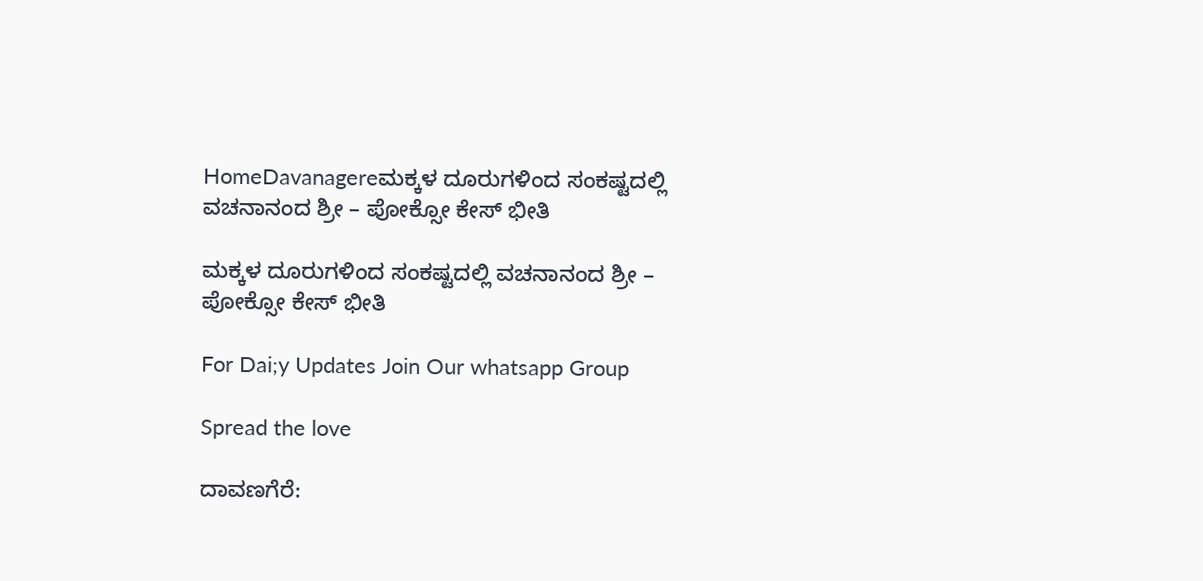HomeDavanagereಮಕ್ಕಳ ದೂರುಗಳಿಂದ ಸಂಕಷ್ಟದಲ್ಲಿ ವಚನಾನಂದ ಶ್ರೀ – ಪೋಕ್ಸೋ ಕೇಸ್ ಭೀತಿ

ಮಕ್ಕಳ ದೂರುಗಳಿಂದ ಸಂಕಷ್ಟದಲ್ಲಿ ವಚನಾನಂದ ಶ್ರೀ – ಪೋಕ್ಸೋ ಕೇಸ್ ಭೀತಿ

For Dai;y Updates Join Our whatsapp Group

Spread the love

ದಾವಣಗೆರೆ: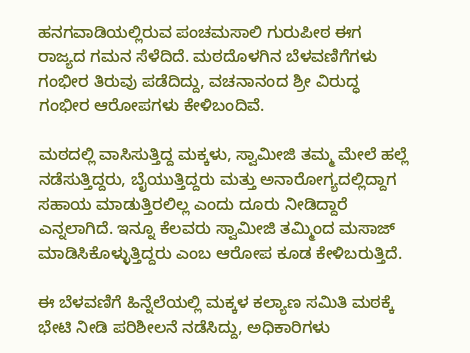ಹನಗವಾಡಿಯಲ್ಲಿರುವ ಪಂಚಮಸಾಲಿ ಗುರುಪೀಠ ಈಗ ರಾಜ್ಯದ ಗಮನ ಸೆಳೆದಿದೆ. ಮಠದೊಳಗಿನ ಬೆಳವಣಿಗೆಗಳು ಗಂಭೀರ ತಿರುವು ಪಡೆದಿದ್ದು, ವಚನಾನಂದ ಶ್ರೀ ವಿರುದ್ಧ ಗಂಭೀರ ಆರೋಪಗಳು ಕೇಳಿಬಂದಿವೆ.

ಮಠದಲ್ಲಿ ವಾಸಿಸುತ್ತಿದ್ದ ಮಕ್ಕಳು, ಸ್ವಾಮೀಜಿ ತಮ್ಮ ಮೇಲೆ ಹಲ್ಲೆ ನಡೆಸುತ್ತಿದ್ದರು, ಬೈಯುತ್ತಿದ್ದರು ಮತ್ತು ಅನಾರೋಗ್ಯದಲ್ಲಿದ್ದಾಗ ಸಹಾಯ ಮಾಡುತ್ತಿರಲಿಲ್ಲ ಎಂದು ದೂರು ನೀಡಿದ್ದಾರೆ ಎನ್ನಲಾಗಿದೆ. ಇನ್ನೂ ಕೆಲವರು ಸ್ವಾಮೀಜಿ ತಮ್ಮಿಂದ ಮಸಾಜ್ ಮಾಡಿಸಿಕೊಳ್ಳುತ್ತಿದ್ದರು ಎಂಬ ಆರೋಪ ಕೂಡ ಕೇಳಿಬರುತ್ತಿದೆ.

ಈ ಬೆಳವಣಿಗೆ ಹಿನ್ನೆಲೆಯಲ್ಲಿ ಮಕ್ಕಳ ಕಲ್ಯಾಣ ಸಮಿತಿ ಮಠಕ್ಕೆ ಭೇಟಿ ನೀಡಿ ಪರಿಶೀಲನೆ ನಡೆಸಿದ್ದು, ಅಧಿಕಾರಿಗಳು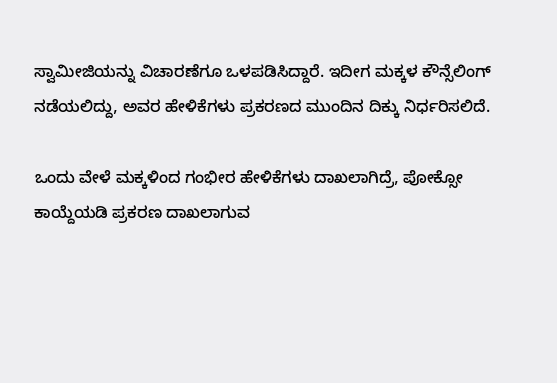ಸ್ವಾಮೀಜಿಯನ್ನು ವಿಚಾರಣೆಗೂ ಒಳಪಡಿಸಿದ್ದಾರೆ. ಇದೀಗ ಮಕ್ಕಳ ಕೌನ್ಸೆಲಿಂಗ್ ನಡೆಯಲಿದ್ದು, ಅವರ ಹೇಳಿಕೆಗಳು ಪ್ರಕರಣದ ಮುಂದಿನ ದಿಕ್ಕು ನಿರ್ಧರಿಸಲಿದೆ.

ಒಂದು ವೇಳೆ ಮಕ್ಕಳಿಂದ ಗಂಭೀರ ಹೇಳಿಕೆಗಳು ದಾಖಲಾಗಿದ್ರೆ, ಪೋಕ್ಸೋ ಕಾಯ್ದೆಯಡಿ ಪ್ರಕರಣ ದಾಖಲಾಗುವ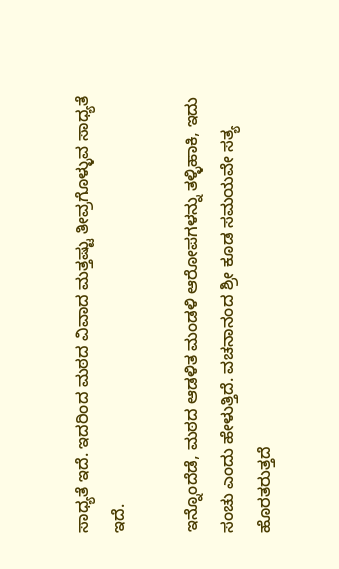ಸಾಧ್ಯತೆ ಇದೆ. ಇದರಿಂದ ಮಠದ ವಿವಾದ ಮತ್ತಷ್ಟು ತೀವ್ರಗೊಳ್ಳುವ ಸಾಧ್ಯತೆ ಇದೆ.

ಇನ್ನೊಂದೆಡೆ, ಮಠದ ಆಡಳಿತ ಮಂಡಳಿ ಆರೋಪಗಳನ್ನು ತಳ್ಳಿಹಾಕಿ, ಇದು ಸಂಚು ಎಂದು ಹೇಳುತ್ತಿದೆ. ವಚನಾನಂದ ಶ್ರೀ ಕೂಡ ಸಮಯವೇ ಸತ್ಯ ಹೊರತರುತ್ತದೆ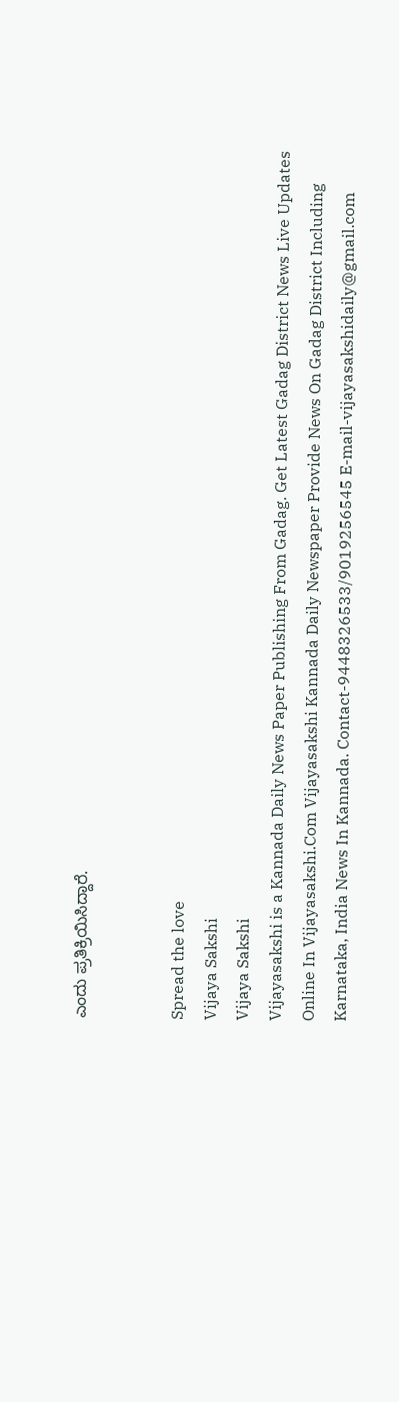ಎಂದು ಪ್ರತಿಕ್ರಿಯಿಸಿದ್ದಾರೆ.


Spread the love
Vijaya Sakshi
Vijaya Sakshi
Vijayasakshi is a Kannada Daily News Paper Publishing From Gadag. Get Latest Gadag District News Live Updates Online In Vijayasakshi.Com Vijayasakshi Kannada Daily Newspaper Provide News On Gadag District Including Karnataka, India News In Kannada. Contact-9448326533/9019256545 E-mail-vijayasakshidaily@gmail.com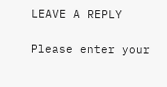LEAVE A REPLY

Please enter your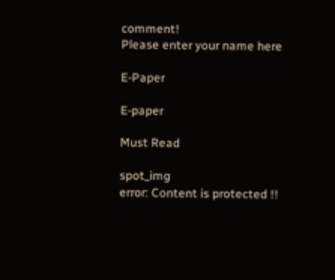comment!
Please enter your name here

E-Paper

E-paper

Must Read

spot_img
error: Content is protected !!